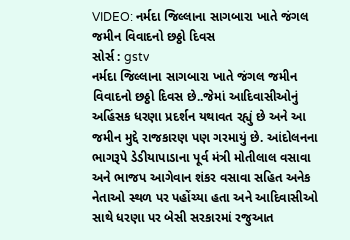VIDEO: નર્મદા જિલ્લાના સાગબારા ખાતે જંગલ જમીન વિવાદનો છઠ્ઠો દિવસ
સોર્સ : gstv
નર્મદા જિલ્લાના સાગબારા ખાતે જંગલ જમીન વિવાદનો છઠ્ઠો દિવસ છે..જેમાં આદિવાસીઓનું અહિંસક ધરણા પ્રદર્શન યથાવત રહ્યું છે અને આ જમીન મુદ્દે રાજકારણ પણ ગરમાયું છે. આંદોલનના ભાગરૂપે ડેડીયાપાડાના પૂર્વ મંત્રી મોતીલાલ વસાવા અને ભાજપ આગેવાન શંકર વસાવા સહિત અનેક નેતાઓ સ્થળ પર પહોંચ્યા હતા અને આદિવાસીઓ સાથે ધરણા પર બેસી સરકારમાં રજુઆત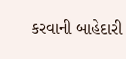કરવાની બાહેદારી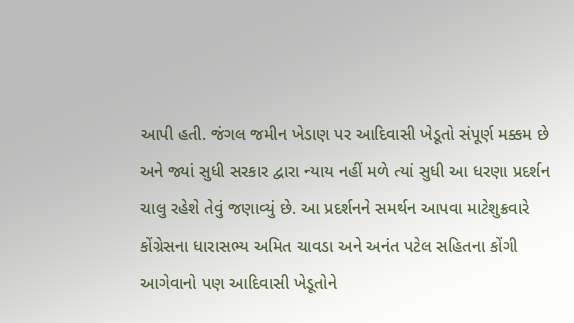આપી હતી. જંગલ જમીન ખેડાણ પર આદિવાસી ખેડૂતો સંપૂર્ણ મક્કમ છે અને જ્યાં સુધી સરકાર દ્વારા ન્યાય નહીં મળે ત્યાં સુધી આ ધરણા પ્રદર્શન ચાલુ રહેશે તેવું જણાવ્યું છે. આ પ્રદર્શનને સમર્થન આપવા માટેશુક્રવારે કોંગ્રેસના ધારાસભ્ય અમિત ચાવડા અને અનંત પટેલ સહિતના કોંગી આગેવાનો પણ આદિવાસી ખેડૂતોને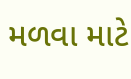મળવા માટે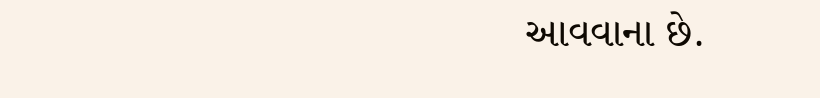આવવાના છે.